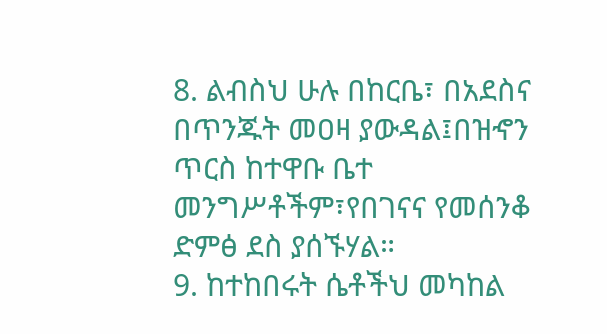8. ልብስህ ሁሉ በከርቤ፣ በአደስና በጥንጁት መዐዛ ያውዳል፤በዝኆን ጥርስ ከተዋቡ ቤተ መንግሥቶችም፣የበገናና የመሰንቆ ድምፅ ደስ ያሰኙሃል።
9. ከተከበሩት ሴቶችህ መካከል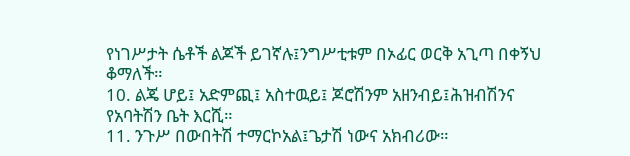የነገሥታት ሴቶች ልጆች ይገኛሉ፤ንግሥቲቱም በኦፊር ወርቅ አጊጣ በቀኝህ ቆማለች።
10. ልጄ ሆይ፤ አድምጪ፤ አስተዉይ፤ ጆሮሽንም አዘንብይ፤ሕዝብሽንና የአባትሽን ቤት እርሺ።
11. ንጉሥ በውበትሽ ተማርኮአል፤ጌታሽ ነውና አክብሪው።